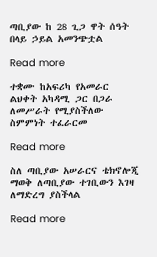ጣቢያው ከ 28 ጊጋ ዋት ሰዓት በላይ ኃይል አመንጭቷል

Read more

ተቋሙ ከአፍሪካ የአመራር ልህቀት አካዳሚ ጋር በጋራ ለመሥራት የሚያስችለው ስምምነት ተፈራርመ

Read more

ስለ ጣቢያው አሠራርና ቴክኖሎጂ ማወቅ ለጣቢያው ተገቢውን እገዛ ለማድረግ ያስችላል

Read more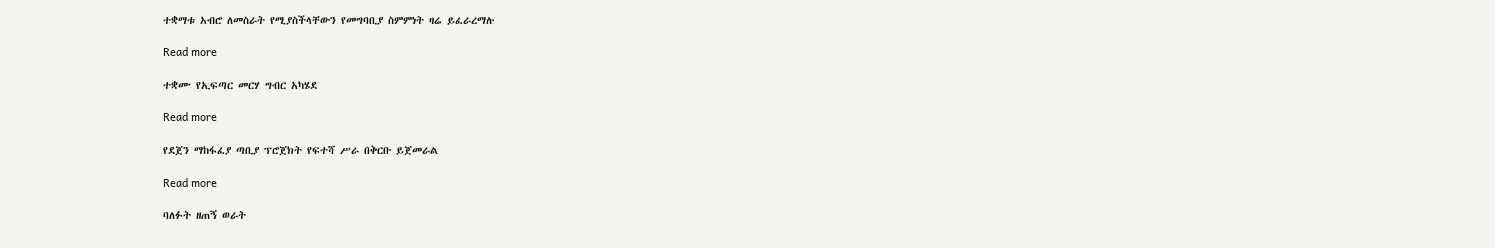ተቋማቱ አብሮ ለመስራት የሚያስችላቸውን የመግባቢያ ስምምነት ዛሬ ይፈራረማሉ

Read more

ተቋሙ የኢፍጣር መርሃ ግብር አካሄደ

Read more

የደጀን ማከፋፈያ ጣቢያ ፕሮጀክት የፍተሻ ሥራ በቅርቡ ይጀመራል

Read more

ባለፉት ዘጠኝ ወራት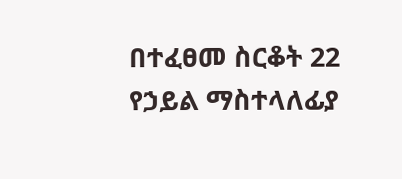በተፈፀመ ስርቆት 22 የኃይል ማስተላለፊያ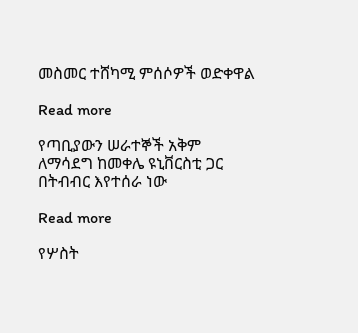መስመር ተሸካሚ ምሰሶዎች ወድቀዋል

Read more

የጣቢያውን ሠራተኞች አቅም ለማሳደግ ከመቀሌ ዩኒቨርስቲ ጋር በትብብር እየተሰራ ነው

Read more

የሦስት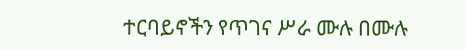ተርባይኖችን የጥገና ሥራ ሙሉ በሙሉ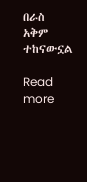በራስ አቅም ተከናውኗል

Read more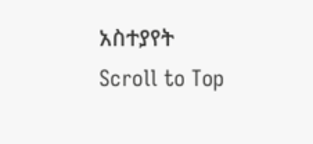አስተያየት
Scroll to Top